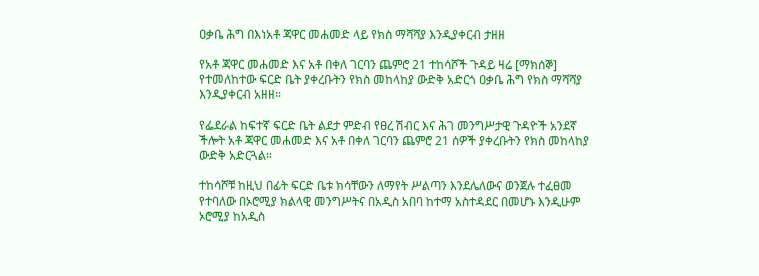ዐቃቤ ሕግ በእነአቶ ጃዋር መሐመድ ላይ የክስ ማሻሻያ እንዲያቀርብ ታዘዘ

የአቶ ጃዋር መሐመድ እና አቶ በቀለ ገርባን ጨምሮ 21 ተከሳሾች ጉዳይ ዛሬ [ማክሰኞ] የተመለከተው ፍርድ ቤት ያቀረቡትን የክስ መከላከያ ውድቅ አድርጎ ዐቃቤ ሕግ የክስ ማሻሻያ እንዲያቀርብ አዘዘ።

የፌደራል ከፍተኛ ፍርድ ቤት ልደታ ምድብ የፀረ ሽብር እና ሕገ መንግሥታዊ ጉዳዮች አንደኛ ችሎት አቶ ጃዋር መሐመድ እና አቶ በቀለ ገርባን ጨምሮ 21 ሰዎች ያቀረቡትን የክስ መከላከያ ውድቅ አድርጓል።

ተከሳሾቹ ከዚህ በፊት ፍርድ ቤቱ ክሳቸውን ለማየት ሥልጣን እንደሌለውና ወንጀሉ ተፈፀመ የተባለው በኦሮሚያ ክልላዊ መንግሥትና በአዲስ አበባ ከተማ አስተዳደር በመሆኑ እንዲሁም ኦሮሚያ ከአዲስ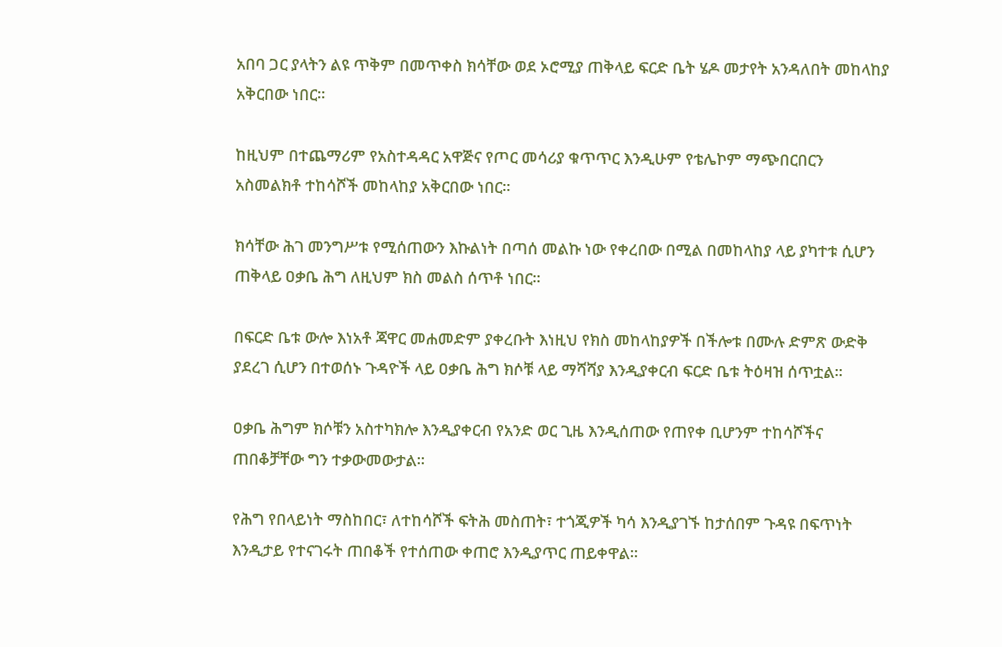አበባ ጋር ያላትን ልዩ ጥቅም በመጥቀስ ክሳቸው ወደ ኦሮሚያ ጠቅላይ ፍርድ ቤት ሄዶ መታየት አንዳለበት መከላከያ አቅርበው ነበር።

ከዚህም በተጨማሪም የአስተዳዳር አዋጅና የጦር መሳሪያ ቁጥጥር እንዲሁም የቴሌኮም ማጭበርበርን አስመልክቶ ተከሳሾች መከላከያ አቅርበው ነበር።

ክሳቸው ሕገ መንግሥቱ የሚሰጠውን እኩልነት በጣሰ መልኩ ነው የቀረበው በሚል በመከላከያ ላይ ያካተቱ ሲሆን ጠቅላይ ዐቃቤ ሕግ ለዚህም ክስ መልስ ሰጥቶ ነበር።

በፍርድ ቤቱ ውሎ እነአቶ ጃዋር መሐመድም ያቀረቡት እነዚህ የክስ መከላከያዎች በችሎቱ በሙሉ ድምጽ ውድቅ ያደረገ ሲሆን በተወሰኑ ጉዳዮች ላይ ዐቃቤ ሕግ ክሶቹ ላይ ማሻሻያ እንዲያቀርብ ፍርድ ቤቱ ትዕዛዝ ሰጥቷል።

ዐቃቤ ሕግም ክሶቹን አስተካክሎ እንዲያቀርብ የአንድ ወር ጊዜ እንዲሰጠው የጠየቀ ቢሆንም ተከሳሾችና ጠበቆቻቸው ግን ተቃውመውታል።

የሕግ የበላይነት ማስከበር፣ ለተከሳሾች ፍትሕ መስጠት፣ ተጎጂዎች ካሳ እንዲያገኙ ከታሰበም ጉዳዩ በፍጥነት እንዲታይ የተናገሩት ጠበቆች የተሰጠው ቀጠሮ እንዲያጥር ጠይቀዋል።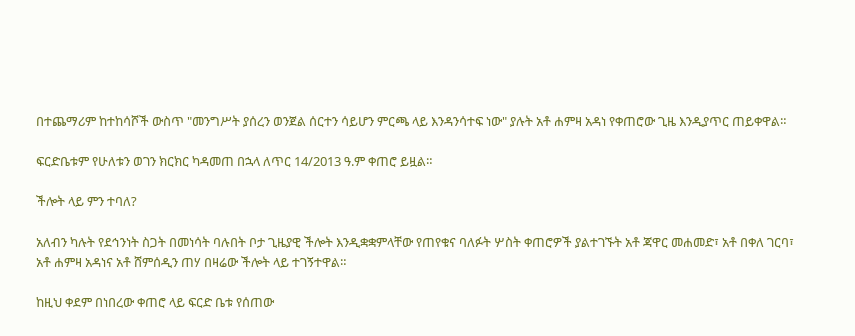በተጨማሪም ከተከሳሾች ውስጥ "መንግሥት ያሰረን ወንጀል ሰርተን ሳይሆን ምርጫ ላይ እንዳንሳተፍ ነው" ያሉት አቶ ሐምዛ አዳነ የቀጠሮው ጊዜ እንዲያጥር ጠይቀዋል።

ፍርድቤቱም የሁለቱን ወገን ክርክር ካዳመጠ በኋላ ለጥር 14/2013 ዓ.ም ቀጠሮ ይዟል።

ችሎት ላይ ምን ተባለ?

አለብን ካሉት የደኅንነት ስጋት በመነሳት ባሉበት ቦታ ጊዜያዊ ችሎት እንዲቋቋምላቸው የጠየቁና ባለፉት ሦስት ቀጠሮዎች ያልተገኙት አቶ ጃዋር መሐመድ፣ አቶ በቀለ ገርባ፣ አቶ ሐምዛ አዳነና አቶ ሸምሰዲን ጠሃ በዛሬው ችሎት ላይ ተገኝተዋል።

ከዚህ ቀደም በነበረው ቀጠሮ ላይ ፍርድ ቤቱ የሰጠው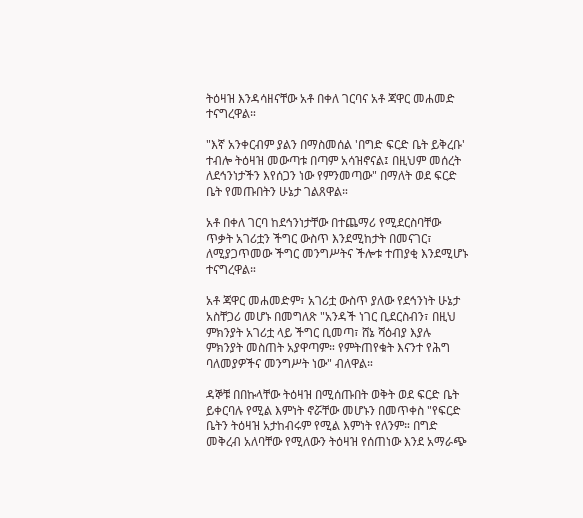ትዕዛዝ እንዳሳዘናቸው አቶ በቀለ ገርባና አቶ ጃዋር መሐመድ ተናግረዋል።

"እኛ አንቀርብም ያልን በማስመሰል 'በግድ ፍርድ ቤት ይቅረቡ' ተብሎ ትዕዛዝ መውጣቱ በጣም አሳዝኖናል፤ በዚህም መሰረት ለደኅንነታችን እየሰጋን ነው የምንመጣው" በማለት ወደ ፍርድ ቤት የመጡበትን ሁኔታ ገልጸዋል።

አቶ በቀለ ገርባ ከደኅንነታቸው በተጨማሪ የሚደርስባቸው ጥቃት አገሪቷን ችግር ውስጥ እንደሚከታት በመናገር፣ ለሚያጋጥመው ችግር መንግሥትና ችሎቱ ተጠያቂ እንደሚሆኑ ተናግረዋል።

አቶ ጃዋር መሐመድም፣ አገሪቷ ውስጥ ያለው የደኅንነት ሁኔታ አስቸጋሪ መሆኑ በመግለጽ "አንዳች ነገር ቢደርስብን፣ በዚህ ምክንያት አገሪቷ ላይ ችግር ቢመጣ፣ ሸኔ ሻዕብያ እያሉ ምክንያት መስጠት አያዋጣም። የምትጠየቁት እናንተ የሕግ ባለመያዎችና መንግሥት ነው" ብለዋል።

ዳኞቹ በበኩላቸው ትዕዛዝ በሚሰጡበት ወቅት ወደ ፍርድ ቤት ይቀርባሉ የሚል እምነት ኖሯቸው መሆኑን በመጥቀስ "የፍርድ ቤትን ትዕዛዝ አታከብሩም የሚል እምነት የለንም። በግድ መቅረብ አለባቸው የሚለውን ትዕዛዝ የሰጠነው እንደ አማራጭ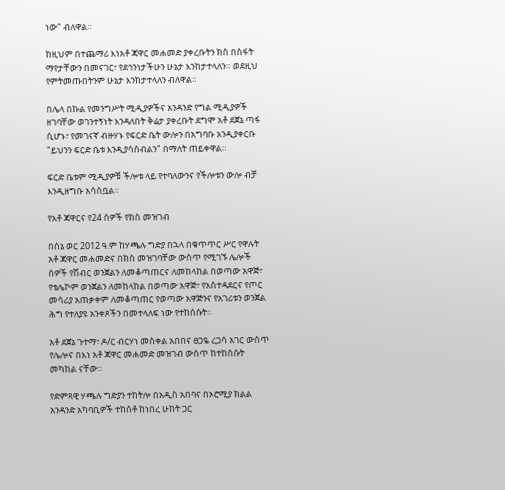ነው" ብለዋል።

ከዚህም በተጨማሪ እነአቶ ጃዋር መሐመድ ያቀረቡትን ክስ በስፋት ማየታቸውን በመናገር፣ የደኅንነታችሁን ሁኔታ እንከታተላለን። ወደዚህ የምትመጡበትንም ሁኔታ እንከታተላለን ብለዋል።

በሌላ በኩል የመንግሥት ሚዲያዎችና አንዳንድ የግል ሚዲያዎች ዘገባቸው ወገንተኝነት እንዳለበት ቅሬታ ያቀረቡት ደግሞ አቶ ደጀኔ ጣፋ ሲሆኑ፣ የመገናኛ ብዙሃኑ የፍርድ ቤት ውሎን በአግባቡ አንዲያቀርቡ "ይህንን ፍርድ ቤቱ እንዲያሳስብልን" በማለት ጠይቀዋል።

ፍርድ ቤቱም ሚዲያዎቹ ችሎቱ ላይ የተባለውንና የችሎቱን ውሎ ብቻ እንዲዘግቡ አሳስቧል።

የአቶ ጃዋርና የ24 ሰዎች የክስ መዝገብ

በሰኔ ወር 2012 ዓ.ም ከሃጫሉ ግድያ በኋላ በቁጥጥር ሥር የዋሉት አቶ ጃዋር መሐመድና በክስ መዝገባቸው ውስጥ የሚገኙ ሌሎች ሰዎች የሽብር ወንጀልን ለመቆጣጠርና ለመከላከል በወጣው አዋጅ፣ የቴሌኮም ወንጀልን ለመከላከል በወጣው አዋጅ፣ የአስተዳደርና የጦር መሳሪያ አጠቃቀም ለመቆጣጠር የወጣው አዋጅንና የአገሪቱን ወንጀል ሕግ የተለያዩ አንቀጾችን በመተላለፍ ነው የተከሰሱት።

አቶ ደጀኔ ጉተማ፣ ዶ/ር ብርሃነ መስቀል አበበና ፀጋዬ ረጋሳ አገር ውስጥ የሌሎና በእነ አቶ ጃዋር መሐመድ መዝገብ ውስጥ ከተከሰሱት መካከል ናቸው።

የድምጻዊ ሃጫሉ ግድያን ተከትሎ በአዲስ አበባና በኦሮሚያ ክልል አንዳንድ አካባቢዎች ተከስቶ ከነበረ ሁከት ጋር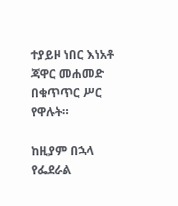ተያይዞ ነበር እነአቶ ጃዋር መሐመድ በቁጥጥር ሥር የዋሉት።

ከዚያም በኋላ የፌደራል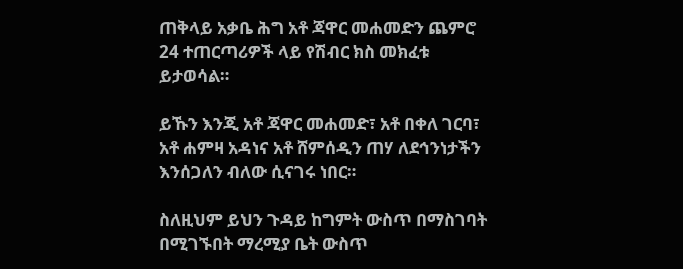ጠቅላይ አቃቤ ሕግ አቶ ጃዋር መሐመድን ጨምሮ 24 ተጠርጣሪዎች ላይ የሽብር ክስ መክፈቱ ይታወሳል።

ይኹን እንጂ አቶ ጃዋር መሐመድ፣ አቶ በቀለ ገርባ፣ አቶ ሐምዛ አዳነና አቶ ሸምሰዲን ጠሃ ለደኅንነታችን እንሰጋለን ብለው ሲናገሩ ነበር።

ስለዚህም ይህን ጉዳይ ከግምት ውስጥ በማስገባት በሚገኙበት ማረሚያ ቤት ውስጥ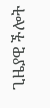ጊዜያዊ ችሎት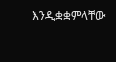እንዲቋቋምላቸው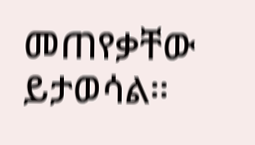መጠየቃቸው ይታወሳል።